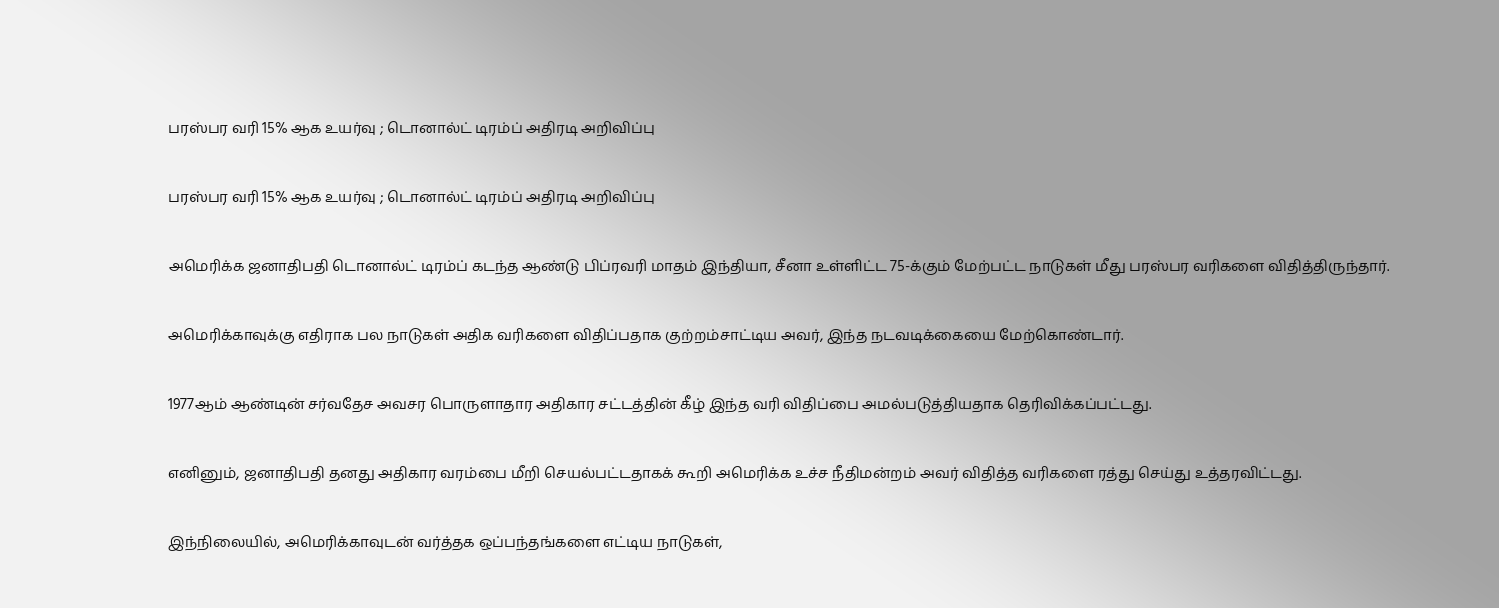பரஸ்பர வரி 15% ஆக உயர்வு ; டொனால்ட் டிரம்ப் அதிரடி அறிவிப்பு

பரஸ்பர வரி 15% ஆக உயர்வு ; டொனால்ட் டிரம்ப் அதிரடி அறிவிப்பு

அமெரிக்க ஜனாதிபதி டொனால்ட் டிரம்ப் கடந்த ஆண்டு பிப்ரவரி மாதம் இந்தியா, சீனா உள்ளிட்ட 75-க்கும் மேற்பட்ட நாடுகள் மீது பரஸ்பர வரிகளை விதித்திருந்தார்.

அமெரிக்காவுக்கு எதிராக பல நாடுகள் அதிக வரிகளை விதிப்பதாக குற்றம்சாட்டிய அவர், இந்த நடவடிக்கையை மேற்கொண்டார்.

1977ஆம் ஆண்டின் சர்வதேச அவசர பொருளாதார அதிகார சட்டத்தின் கீழ் இந்த வரி விதிப்பை அமல்படுத்தியதாக தெரிவிக்கப்பட்டது.

எனினும், ஜனாதிபதி தனது அதிகார வரம்பை மீறி செயல்பட்டதாகக் கூறி அமெரிக்க உச்ச நீதிமன்றம் அவர் விதித்த வரிகளை ரத்து செய்து உத்தரவிட்டது.

இந்நிலையில், அமெரிக்காவுடன் வர்த்தக ஒப்பந்தங்களை எட்டிய நாடுகள்,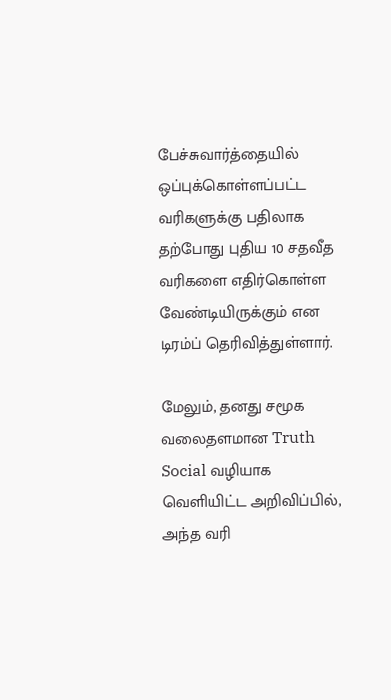பேச்சுவார்த்தையில் ஒப்புக்கொள்ளப்பட்ட வரிகளுக்கு பதிலாக தற்போது புதிய 10 சதவீத வரிகளை எதிர்கொள்ள வேண்டியிருக்கும் என டிரம்ப் தெரிவித்துள்ளார்.

மேலும், தனது சமூக வலைதளமான Truth Social வழியாக வெளியிட்ட அறிவிப்பில், அந்த வரி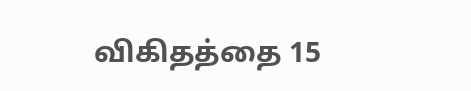விகிதத்தை 15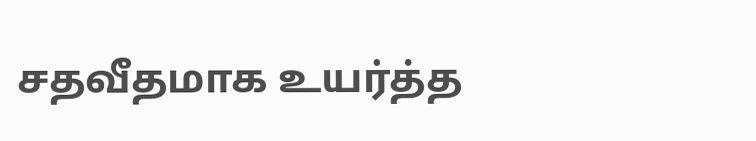சதவீதமாக உயர்த்த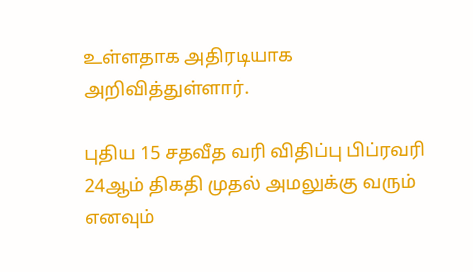உள்ளதாக அதிரடியாக அறிவித்துள்ளார்.

புதிய 15 சதவீத வரி விதிப்பு பிப்ரவரி 24ஆம் திகதி முதல் அமலுக்கு வரும் எனவும்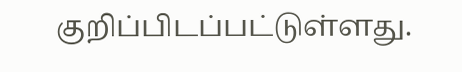குறிப்பிடப்பட்டுள்ளது.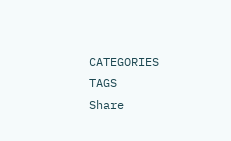CATEGORIES
TAGS
Share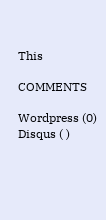This

COMMENTS

Wordpress (0)
Disqus ( )